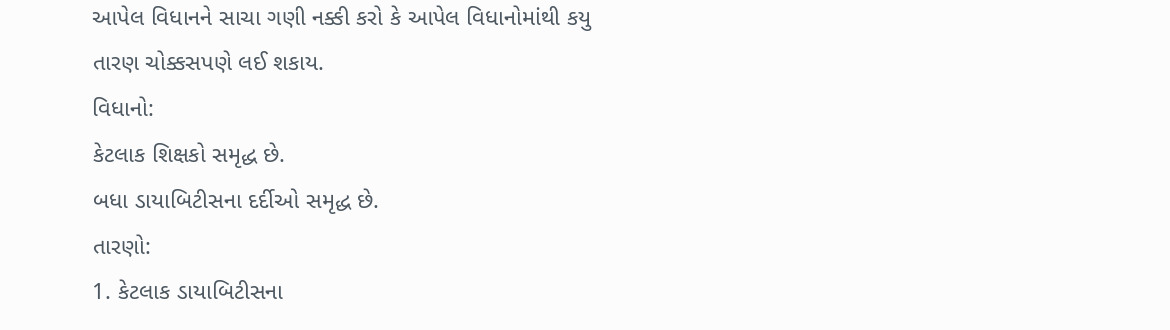આપેલ વિધાનને સાચા ગણી નક્કી કરો કે આપેલ વિધાનોમાંથી કયુ તારણ ચોક્કસપણે લઈ શકાય.
વિધાનો:
કેટલાક શિક્ષકો સમૃદ્ધ છે.
બધા ડાયાબિટીસના દર્દીઓ સમૃદ્ધ છે.
તારણો:
1. કેટલાક ડાયાબિટીસના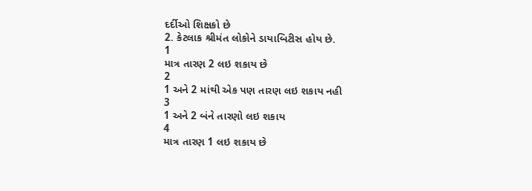દર્દીઓ શિક્ષકો છે
2. કેટલાક શ્રીમંત લોકોને ડાયાબિટીસ હોય છે.
1
માત્ર તારણ 2 લઇ શકાય છે
2
1 અને 2 માંથી એક પણ તારણ લઇ શકાય નહી
3
1 અને 2 બંને તારણો લઇ શકાય
4
માત્ર તારણ 1 લઇ શકાય છે